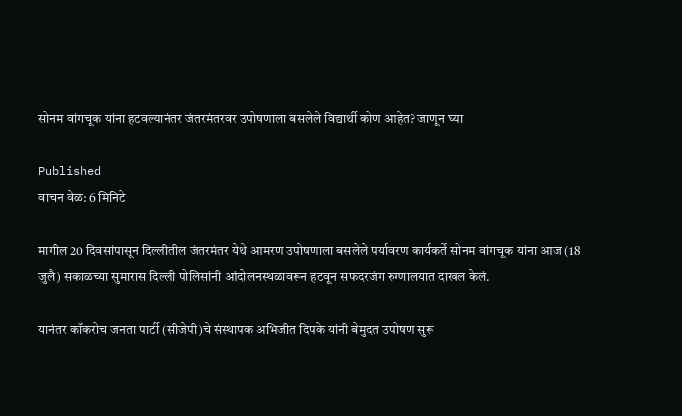सोनम वांगचूक यांना हटवल्यानंतर जंतरमंतरवर उपोषणाला बसलेले विद्यार्थी कोण आहेत? जाणून घ्या

Published
वाचन वेळ: 6 मिनिटे

मागील 20 दिवसांपासून दिल्लीतील जंतरमंतर येथे आमरण उपोषणाला बसलेले पर्यावरण कार्यकर्ते सोनम वांगचूक यांना आज (18 जुलै) सकाळच्या सुमारास दिल्ली पोलिसांनी आंदोलनस्थळावरून हटवून सफदरजंग रुग्णालयात दाखल केलं.

यानंतर कॉकरोच जनता पार्टी (सीजेपी)चे संस्थापक अभिजीत दिपके यांनी बेमुदत उपोषण सुरू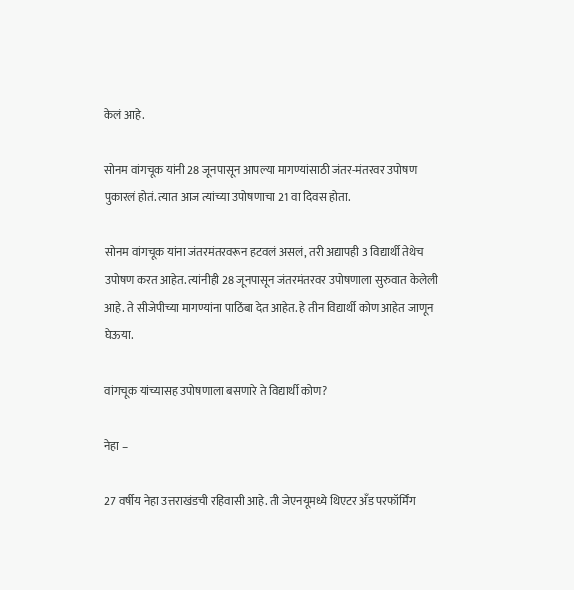केलं आहे.

सोनम वांगचूक यांनी 28 जूनपासून आपल्या मागण्यांसाठी जंतर-मंतरवर उपोषण पुकारलं होतं. त्यात आज त्यांच्या उपोषणाचा 21 वा दिवस होता.

सोनम वांगचूक यांना जंतरमंतरवरून हटवलं असलं, तरी अद्यापही 3 विद्यार्थी तेथेच उपोषण करत आहेत. त्यांनीही 28 जूनपासून जंतरमंतरवर उपोषणाला सुरुवात केलेली आहे. ते सीजेपीच्या मागण्यांना पाठिंबा देत आहेत. हे तीन विद्यार्थी कोण आहेत जाणून घेऊया.

वांगचूक यांच्यासह उपोषणाला बसणारे ते विद्यार्थी कोण?

नेहा –

27 वर्षीय नेहा उत्तराखंडची रहिवासी आहे. ती जेएनयूमध्ये थिएटर अँड परफॉर्मिंग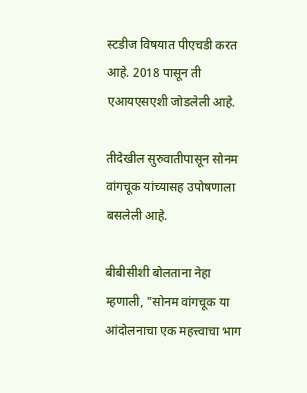स्टडीज विषयात पीएचडी करत आहे. 2018 पासून ती एआयएसएशी जोडलेली आहे.

तीदेखील सुरुवातीपासून सोनम वांगचूक यांच्यासह उपोषणाला बसलेली आहे.

बीबीसीशी बोलताना नेहा म्हणाली, "सोनम वांगचूक या आंदोलनाचा एक महत्त्वाचा भाग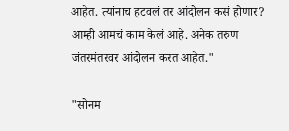आहेत. त्यांनाच हटवलं तर आंदोलन कसं होणार? आम्ही आमचं काम केलं आहे. अनेक तरुण जंतरमंतरवर आंदोलन करत आहेत."

"सोनम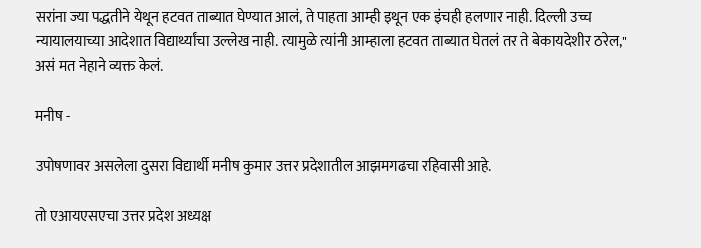सरांना ज्या पद्धतीने येथून हटवत ताब्यात घेण्यात आलं, ते पाहता आम्ही इथून एक इंचही हलणार नाही. दिल्ली उच्च न्यायालयाच्या आदेशात विद्यार्थ्यांचा उल्लेख नाही. त्यामुळे त्यांनी आम्हाला हटवत ताब्यात घेतलं तर ते बेकायदेशीर ठरेल," असं मत नेहाने व्यक्त केलं.

मनीष -

उपोषणावर असलेला दुसरा विद्यार्थी मनीष कुमार उत्तर प्रदेशातील आझमगढचा रहिवासी आहे.

तो एआयएसएचा उत्तर प्रदेश अध्यक्ष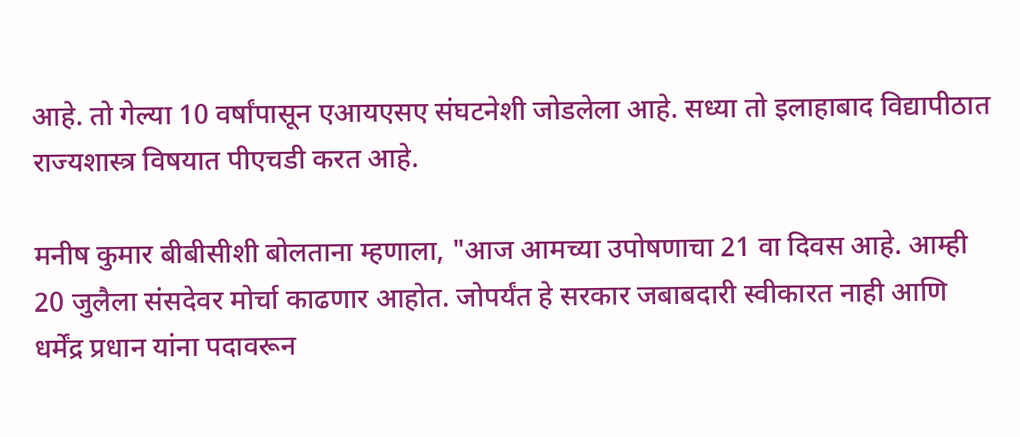आहे. तो गेल्या 10 वर्षांपासून एआयएसए संघटनेशी जोडलेला आहे. सध्या तो इलाहाबाद विद्यापीठात राज्यशास्त्र विषयात पीएचडी करत आहे.

मनीष कुमार बीबीसीशी बोलताना म्हणाला, "आज आमच्या उपोषणाचा 21 वा दिवस आहे. आम्ही 20 जुलैला संसदेवर मोर्चा काढणार आहोत. जोपर्यंत हे सरकार जबाबदारी स्वीकारत नाही आणि धर्मेंद्र प्रधान यांना पदावरून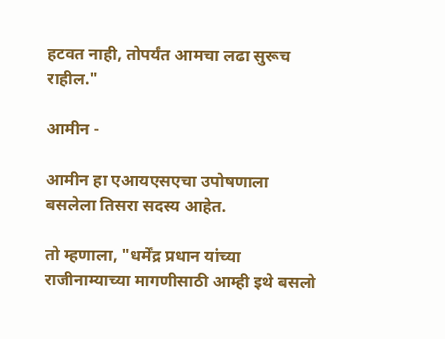हटवत नाही, तोपर्यंत आमचा लढा सुरूच राहील."

आमीन -

आमीन हा एआयएसएचा उपोषणाला बसलेला तिसरा सदस्य आहेत.

तो म्हणाला, "धर्मेंद्र प्रधान यांच्या राजीनाम्याच्या मागणीसाठी आम्ही इथे बसलो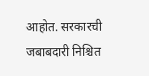आहोत. सरकारची जबाबदारी निश्चित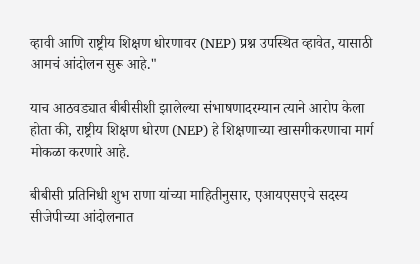व्हावी आणि राष्ट्रीय शिक्षण धोरणावर (NEP) प्रश्न उपस्थित व्हावेत, यासाठी आमचं आंदोलन सुरू आहे."

याच आठवड्यात बीबीसीशी झालेल्या संभाषणादरम्यान त्याने आरोप केला होता की, राष्ट्रीय शिक्षण धोरण (NEP) हे शिक्षणाच्या खासगीकरणाचा मार्ग मोकळा करणारे आहे.

बीबीसी प्रतिनिधी शुभ राणा यांच्या माहितीनुसार, एआयएसएचे सदस्य सीजेपीच्या आंदोलनात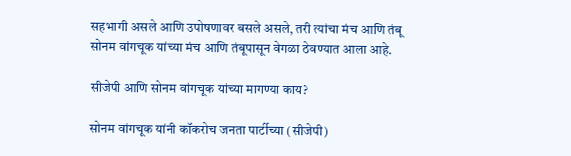सहभागी असले आणि उपोषणावर बसले असले, तरी त्यांचा मंच आणि तंबू सोनम वांगचूक यांच्या मंच आणि तंबूपासून वेगळा ठेवण्यात आला आहे.

सीजेपी आणि सोनम वांगचूक यांच्या मागण्या काय?

सोनम वांगचूक यांनी कॉकरोच जनता पार्टीच्या (सीजेपी)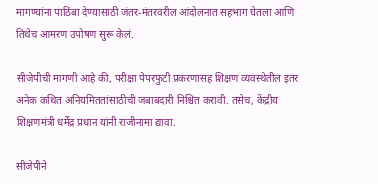मागण्यांना पाठिंबा देण्यासाठी जंतर-मंतरवरील आंदोलनात सहभाग घेतला आणि तिथेच आमरण उपोषण सुरू केलं.

सीजेपीची मागणी आहे की, परीक्षा पेपरफुटी प्रकरणासह शिक्षण व्यवस्थेतील इतर अनेक कथित अनियमिततांसाठीची जबाबदारी निश्चित करावी. तसेच, केंद्रीय शिक्षणमंत्री धर्मेंद्र प्रधान यांनी राजीनामा द्यावा.

सीजेपीने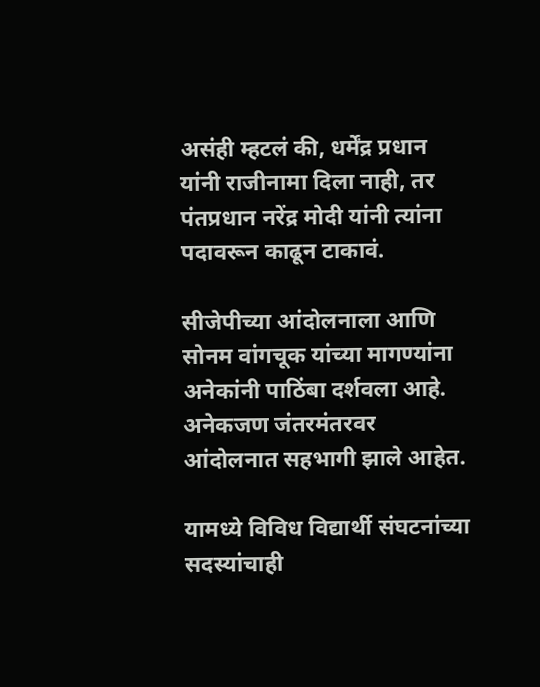असंही म्हटलं की, धर्मेंद्र प्रधान यांनी राजीनामा दिला नाही, तर पंतप्रधान नरेंद्र मोदी यांनी त्यांना पदावरून काढून टाकावं.

सीजेपीच्या आंदोलनाला आणि सोनम वांगचूक यांच्या मागण्यांना अनेकांनी पाठिंबा दर्शवला आहे. अनेकजण जंतरमंतरवर आंदोलनात सहभागी झाले आहेत.

यामध्ये विविध विद्यार्थी संघटनांच्या सदस्यांचाही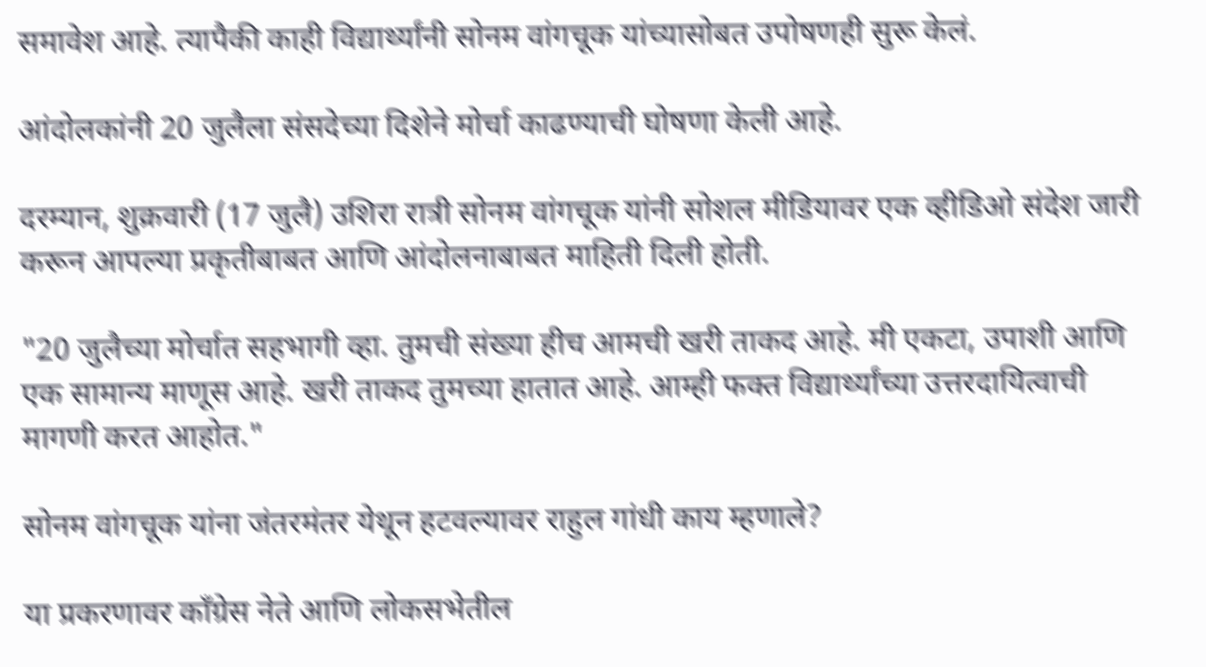समावेश आहे. त्यापैकी काही विद्यार्थ्यांनी सोनम वांगचूक यांच्यासोबत उपोषणही सुरू केलं.

आंदोलकांनी 20 जुलैला संसदेच्या दिशेने मोर्चा काढण्याची घोषणा केली आहे.

दरम्यान, शुक्रवारी (17 जुलै) उशिरा रात्री सोनम वांगचूक यांनी सोशल मीडियावर एक व्हीडिओ संदेश जारी करून आपल्या प्रकृतीबाबत आणि आंदोलनाबाबत माहिती दिली होती.

"20 जुलैच्या मोर्चात सहभागी व्हा. तुमची संख्या हीच आमची खरी ताकद आहे. मी एकटा, उपाशी आणि एक सामान्य माणूस आहे. खरी ताकद तुमच्या हातात आहे. आम्ही फक्त विद्यार्थ्यांच्या उत्तरदायित्वाची मागणी करत आहोत."

सोनम वांगचूक यांना जंतरमंतर येथून हटवल्यावर राहुल गांधी काय म्हणाले?

या प्रकरणावर काँग्रेस नेते आणि लोकसभेतील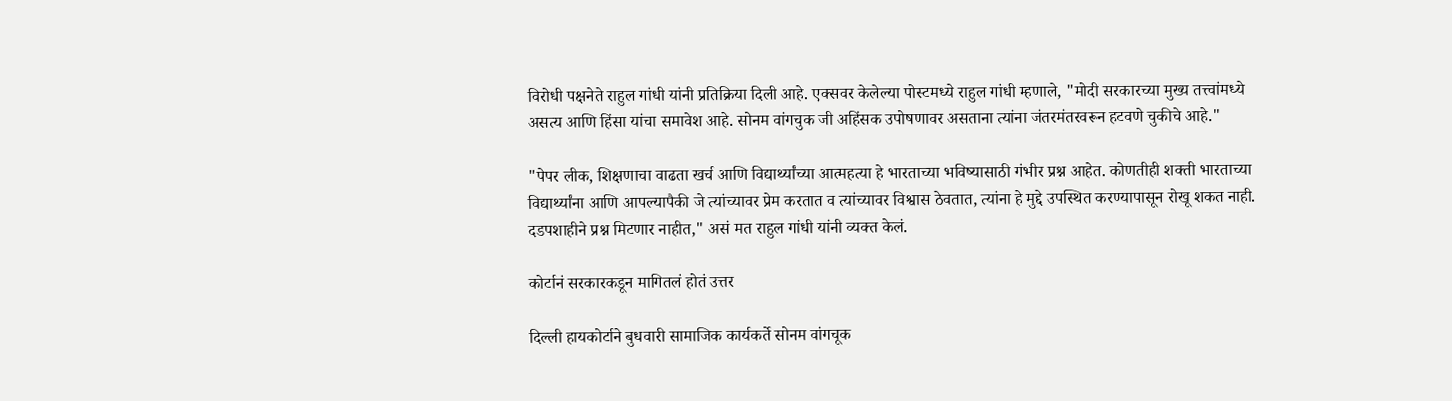विरोधी पक्षनेते राहुल गांधी यांनी प्रतिक्रिया दिली आहे. एक्सवर केलेल्या पोस्टमध्ये राहुल गांधी म्हणाले, "मोदी सरकारच्या मुख्य तत्त्वांमध्ये असत्य आणि हिंसा यांचा समावेश आहे. सोनम वांगचुक जी अहिंसक उपोषणावर असताना त्यांना जंतरमंतरवरून हटवणे चुकीचे आहे."

"पेपर लीक, शिक्षणाचा वाढता खर्च आणि विद्यार्थ्यांच्या आत्महत्या हे भारताच्या भविष्यासाठी गंभीर प्रश्न आहेत. कोणतीही शक्ती भारताच्या विद्यार्थ्यांना आणि आपल्यापैकी जे त्यांच्यावर प्रेम करतात व त्यांच्यावर विश्वास ठेवतात, त्यांना हे मुद्दे उपस्थित करण्यापासून रोखू शकत नाही. दडपशाहीने प्रश्न मिटणार नाहीत," असं मत राहुल गांधी यांनी व्यक्त केलं.

कोर्टानं सरकारकडून मागितलं होतं उत्तर

दिल्ली हायकोर्टाने बुधवारी सामाजिक कार्यकर्ते सोनम वांगचूक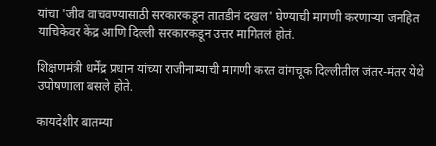यांचा 'जीव वाचवण्यासाठी सरकारकडून तातडीनं दखल' घेण्याची मागणी करणाऱ्या जनहित याचिकेवर केंद्र आणि दिल्ली सरकारकडून उत्तर मागितलं होतं.

शिक्षणमंत्री धर्मेंद्र प्रधान यांच्या राजीनाम्याची मागणी करत वांगचूक दिल्लीतील जंतर-मंतर येथे उपोषणाला बसले होते.

कायदेशीर बातम्या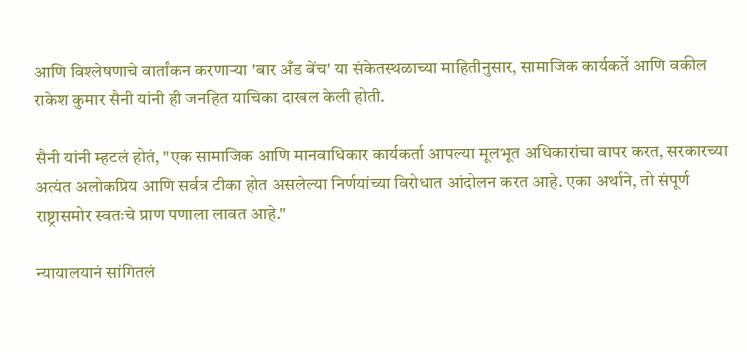आणि विश्लेषणाचे वार्तांकन करणाऱ्या 'बार अँड बेंच' या संकेतस्थळाच्या माहितीनुसार, सामाजिक कार्यकर्ते आणि वकील राकेश कुमार सैनी यांनी ही जनहित याचिका दाखल केली होती.

सैनी यांनी म्हटलं होतं, "एक सामाजिक आणि मानवाधिकार कार्यकर्ता आपल्या मूलभूत अधिकारांचा वापर करत, सरकारच्या अत्यंत अलोकप्रिय आणि सर्वत्र टीका होत असलेल्या निर्णयांच्या विरोधात आंदोलन करत आहे. एका अर्थाने, तो संपूर्ण राष्ट्रासमोर स्वतःचे प्राण पणाला लावत आहे."

न्यायालयानं सांगितलं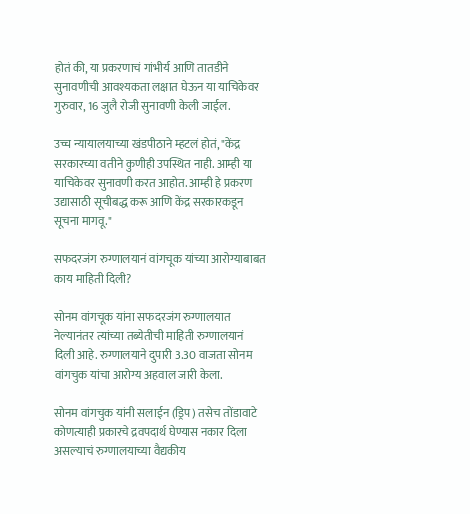होतं की, या प्रकरणाचं गांभीर्य आणि तातडीने सुनावणीची आवश्यकता लक्षात घेऊन या याचिकेवर गुरुवार, 16 जुलै रोजी सुनावणी केली जाईल.

उच्च न्यायालयाच्या खंडपीठाने म्हटलं होतं, "केंद्र सरकारच्या वतीने कुणीही उपस्थित नाही. आम्ही या याचिकेवर सुनावणी करत आहोत. आम्ही हे प्रकरण उद्यासाठी सूचीबद्ध करू आणि केंद्र सरकारकडून सूचना मागवू."

सफदरजंग रुग्णालयानं वांगचूक यांच्या आरोग्याबाबत काय माहिती दिली?

सोनम वांगचूक यांना सफदरजंग रुग्णालयात नेल्यानंतर त्यांच्या तब्येतीची माहिती रुग्णालयानं दिली आहे. रुग्णालयाने दुपारी 3.30 वाजता सोनम वांगचुक यांचा आरोग्य अहवाल जारी केला.

सोनम वांगचुक यांनी सलाईन (ड्रिप) तसेच तोंडावाटे कोणत्याही प्रकारचे द्रवपदार्थ घेण्यास नकार दिला असल्याचं रुग्णालयाच्या वैद्यकीय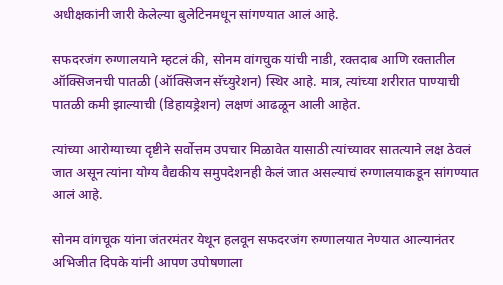अधीक्षकांनी जारी केलेल्या बुलेटिनमधून सांगण्यात आलं आहे.

सफदरजंग रुग्णालयाने म्हटलं की, सोनम वांगचुक यांची नाडी, रक्तदाब आणि रक्तातील ऑक्सिजनची पातळी (ऑक्सिजन सॅच्युरेशन) स्थिर आहे. मात्र, त्यांच्या शरीरात पाण्याची पातळी कमी झाल्याची (डिहायड्रेशन) लक्षणं आढळून आली आहेत.

त्यांच्या आरोग्याच्या दृष्टीने सर्वोत्तम उपचार मिळावेत यासाठी त्यांच्यावर सातत्याने लक्ष ठेवलं जात असून त्यांना योग्य वैद्यकीय समुपदेशनही केलं जात असल्याचं रुग्णालयाकडून सांगण्यात आलं आहे.

सोनम वांगचूक यांना जंतरमंतर येथून हलवून सफदरजंग रुग्णालयात नेण्यात आल्यानंतर अभिजीत दिपके यांनी आपण उपोषणाला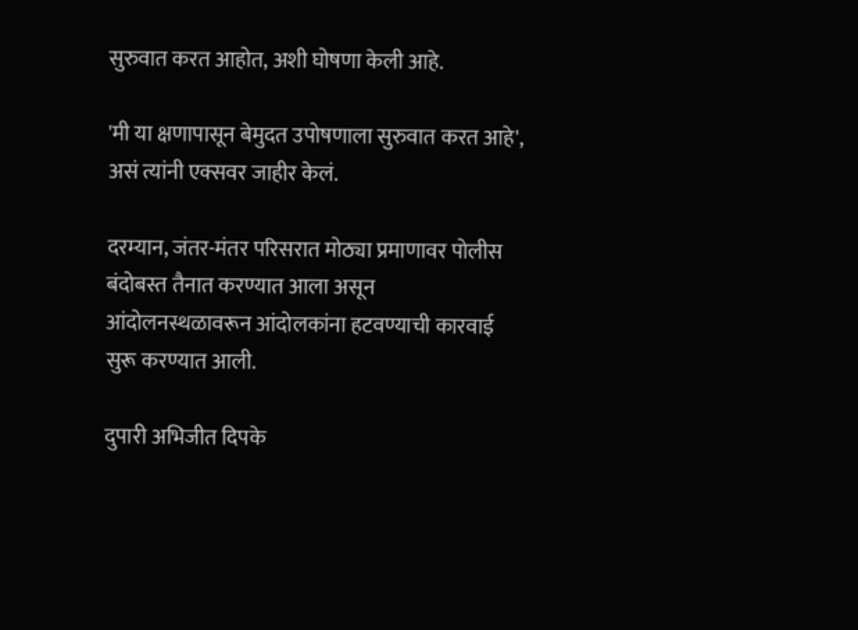सुरुवात करत आहोत, अशी घोषणा केली आहे.

'मी या क्षणापासून बेमुदत उपोषणाला सुरुवात करत आहे', असं त्यांनी एक्सवर जाहीर केलं.

दरम्यान, जंतर-मंतर परिसरात मोठ्या प्रमाणावर पोलीस बंदोबस्त तैनात करण्यात आला असून आंदोलनस्थळावरून आंदोलकांना हटवण्याची कारवाई सुरू करण्यात आली.

दुपारी अभिजीत दिपके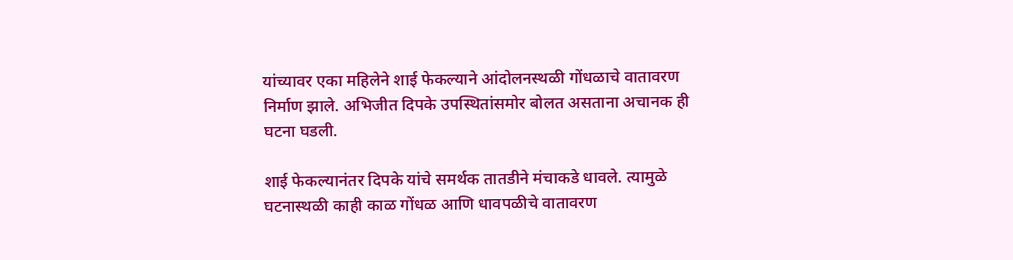यांच्यावर एका महिलेने शाई फेकल्याने आंदोलनस्थळी गोंधळाचे वातावरण निर्माण झाले. अभिजीत दिपके उपस्थितांसमोर बोलत असताना अचानक ही घटना घडली.

शाई फेकल्यानंतर दिपके यांचे समर्थक तातडीने मंचाकडे धावले. त्यामुळे घटनास्थळी काही काळ गोंधळ आणि धावपळीचे वातावरण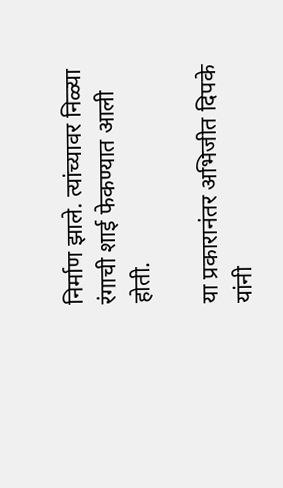निर्माण झाले. त्यांच्यावर निळ्या रंगाची शाई फेकण्यात आली होती.

या प्रकारानंतर अभिजीत दिपके यांनी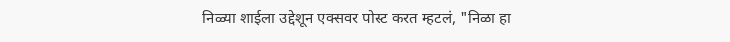निळ्या शाईला उद्देशून एक्सवर पोस्ट करत म्हटलं, "निळा हा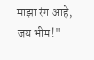माझा रंग आहे, जय भीम!"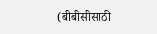(बीबीसीसाठी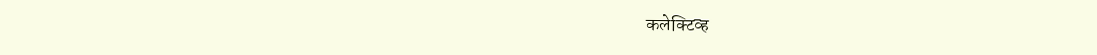कलेक्टिव्ह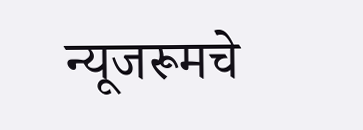न्यूजरूमचे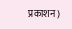प्रकाशन)